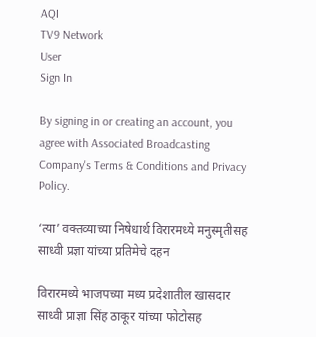AQI
TV9 Network
User
Sign In

By signing in or creating an account, you agree with Associated Broadcasting Company's Terms & Conditions and Privacy Policy.

‘त्या’ वक्तव्याच्या निषेधार्थ विरारमध्ये मनुस्मृतीसह साध्वी प्रज्ञा यांच्या प्रतिमेचे दहन

विरारमध्ये भाजपच्या मध्य प्रदेशातील खासदार साध्वी प्राज्ञा सिंह ठाकूर यांच्या फोटोसह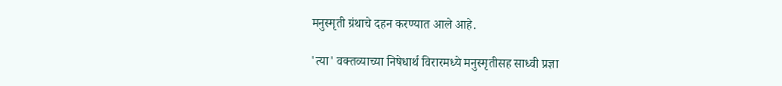मनुस्मृती ग्रंथाचे दहन करण्यात आले आहे.

'त्या' वक्तव्याच्या निषेधार्थ विरारमध्ये मनुस्मृतीसह साध्वी प्रज्ञा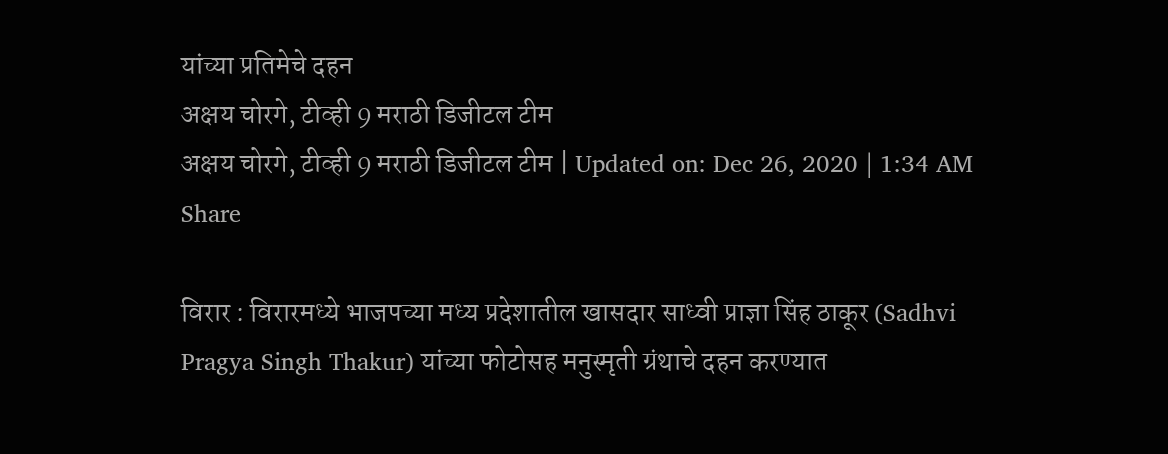यांच्या प्रतिमेचे दहन
अक्षय चोरगे, टीव्ही 9 मराठी डिजीटल टीम
अक्षय चोरगे, टीव्ही 9 मराठी डिजीटल टीम | Updated on: Dec 26, 2020 | 1:34 AM
Share

विरार : विरारमध्ये भाजपच्या मध्य प्रदेशातील खासदार साध्वी प्राज्ञा सिंह ठाकूर (Sadhvi Pragya Singh Thakur) यांच्या फोटोसह मनुस्मृती ग्रंथाचे दहन करण्यात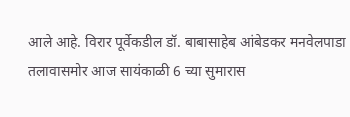आले आहे. विरार पूर्वेकडील डॉ. बाबासाहेब आंबेडकर मनवेलपाडा तलावासमोर आज सायंकाळी 6 च्या सुमारास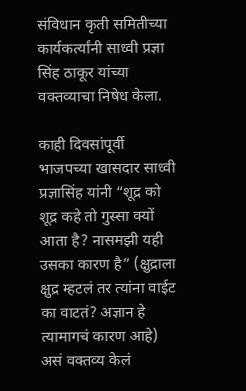संविधान कृती समितीच्या कार्यकर्त्यांनी साध्वी प्रज्ञा सिंह ठाकूर यांच्या वक्तव्याचा निषेध केला.

काही दिवसांपूर्वी भाजपच्या खासदार साध्वी प्रज्ञासिंह यांनी “शूद्र को शूद्र कहे तो गुस्सा क्यों आता है? नासमझी यही उसका कारण है” (क्षुद्राला क्षुद्र म्हटलं तर त्यांना वाईट का वाटतं? अज्ञान हे त्यामागचं कारण आहे) असं वक्तव्य केलं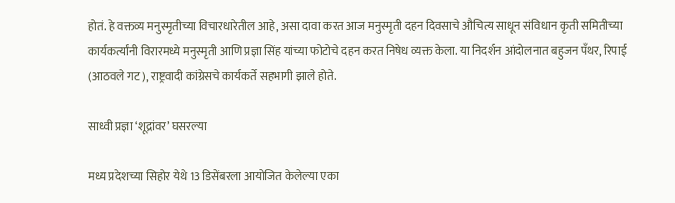होतं. हे वक्तव्य मनुस्मृतीच्या विचारधारेतील आहे, असा दावा करत आज मनुस्मृती दहन दिवसाचे औचित्य साधून संविधान कृती समितीच्या कार्यकर्त्यांनी विरारमध्ये मनुस्मृती आणि प्रज्ञा सिंह यांच्या फोटोचे दहन करत निषेध व्यक्त केला. या निदर्शन आंदोलनात बहुजन पँथर, रिपाई (आठवले गट), राष्ट्रवादी कांग्रेसचे कार्यकर्ते सहभागी झाले होते.

साध्वी प्रज्ञा ‘शूद्रांवर’ घसरल्या

मध्य प्रदेशच्या सिहोर येथे 13 डिसेंबरला आयोजित केलेल्या एका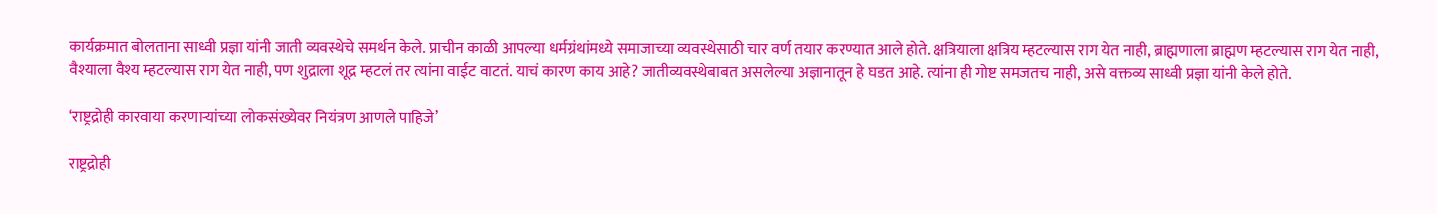कार्यक्रमात बोलताना साध्वी प्रज्ञा यांनी जाती व्यवस्थेचे समर्थन केले. प्राचीन काळी आपल्या धर्मग्रंथांमध्ये समाजाच्या व्यवस्थेसाठी चार वर्ण तयार करण्यात आले होते. क्षत्रियाला क्षत्रिय म्हटल्यास राग येत नाही, ब्राह्मणाला ब्राह्मण म्हटल्यास राग येत नाही, वैश्याला वैश्य म्हटल्यास राग येत नाही, पण शुद्राला शूद्र म्हटलं तर त्यांना वाईट वाटतं. याचं कारण काय आहे? जातीव्यवस्थेबाबत असलेल्या अज्ञानातून हे घडत आहे. त्यांना ही गोष्ट समजतच नाही, असे वक्तव्य साध्वी प्रज्ञा यांनी केले होते.

‘राष्ट्रद्रोही कारवाया करणाऱ्यांच्या लोकसंख्येवर नियंत्रण आणले पाहिजे’

राष्ट्रद्रोही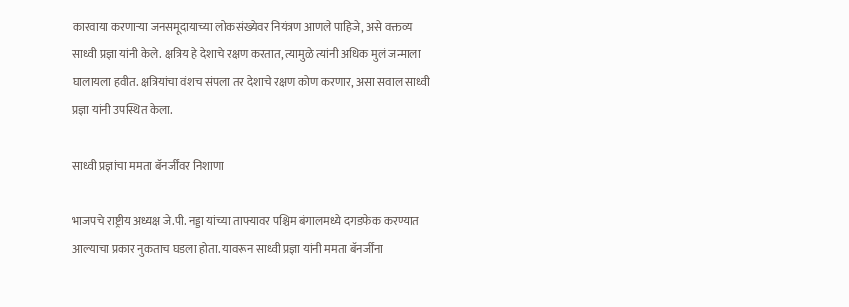कारवाया करणाऱ्या जनसमूदायाच्या लोकसंख्येवर नियंत्रण आणले पाहिजे, असे वक्तव्य साध्वी प्रज्ञा यांनी केले. क्षत्रिय हे देशाचे रक्षण करतात, त्यामुळे त्यांनी अधिक मुलं जन्माला घालायला हवीत. क्षत्रियांचा वंशच संपला तर देशाचे रक्षण कोण करणार, असा सवाल साध्वी प्रज्ञा यांनी उपस्थित केला.

साध्वी प्रज्ञांचा ममता बॅनर्जींवर निशाणा

भाजपचे राष्ट्रीय अध्यक्ष जे.पी. नड्डा यांच्या ताफ्यावर पश्चिम बंगालमध्ये दगडफेक करण्यात आल्याचा प्रकार नुकताच घडला होता. यावरून साध्वी प्रज्ञा यांनी ममता बॅनर्जींना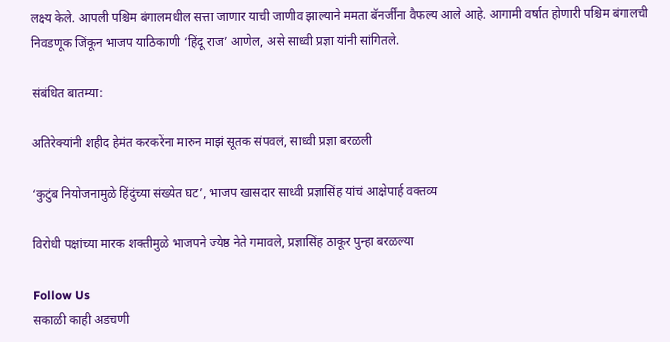लक्ष्य केले. आपली पश्चिम बंगालमधील सत्ता जाणार याची जाणीव झाल्याने ममता बॅनर्जींना वैफल्य आले आहे. आगामी वर्षात होणारी पश्चिम बंगालची निवडणूक जिंकून भाजप याठिकाणी ‘हिंदू राज’ आणेल, असे साध्वी प्रज्ञा यांनी सांगितले.

संबंधित बातम्या:

अतिरेक्यांनी शहीद हेमंत करकरेंना मारुन माझं सूतक संपवलं, साध्वी प्रज्ञा बरळली

‘कुटुंब नियोजनामुळे हिंदुंच्या संख्येत घट’, भाजप खासदार साध्वी प्रज्ञासिंह यांचं आक्षेपार्ह वक्तव्य

विरोधी पक्षांच्या मारक शक्तीमुळे भाजपने ज्येष्ठ नेते गमावले, प्रज्ञासिंह ठाकूर पुन्हा बरळल्या

Follow Us
सकाळी काही अडचणी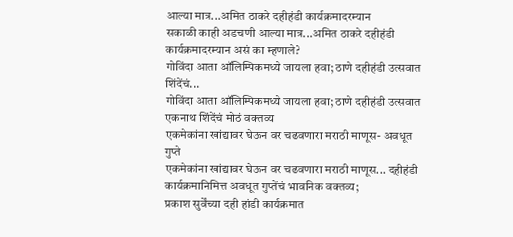आल्या मात्र...अमित ठाकरे दहीहंडी कार्यक्रमादरम्यान
सकाळी काही अडचणी आल्या मात्र...अमित ठाकरे दहीहंडी कार्यक्रमादरम्यान असं का म्हणाले?
गोविंदा आता ऑलिम्पिकमध्ये जायला हवा; ठाणे दहीहंडी उत्सवात शिंदेंचं...
गोविंदा आता ऑलिम्पिकमध्ये जायला हवा; ठाणे दहीहंडी उत्सवात एकनाथ शिंदेंचं मोठं वक्तव्य
एकमेकांना खांद्यावर घेऊन वर चढवणारा मराठी माणूस- अवधूत गुप्ते
एकमेकांना खांद्यावर घेऊन वर चढवणारा मराठी माणूस... दहीहंडी कार्यक्रमानिमित्त अवधूत गुप्तेंचं भावनिक वक्तव्य;
प्रकाश सुर्वेंच्या दही हांडी कार्यक्रमात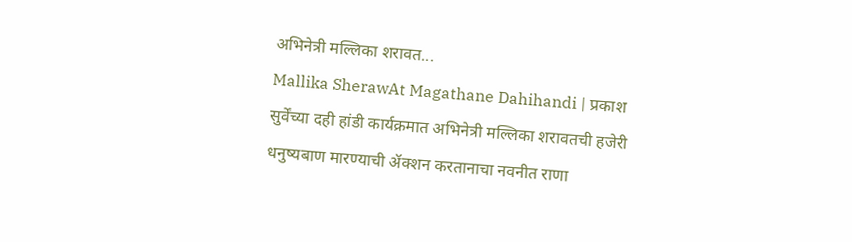अभिनेत्री मल्लिका शरावत...
Mallika SherawAt Magathane Dahihandi | प्रकाश सुर्वेंच्या दही हांडी कार्यक्रमात अभिनेत्री मल्लिका शरावतची हजेरी
धनुष्यबाण मारण्याची ॲक्शन करतानाचा नवनीत राणा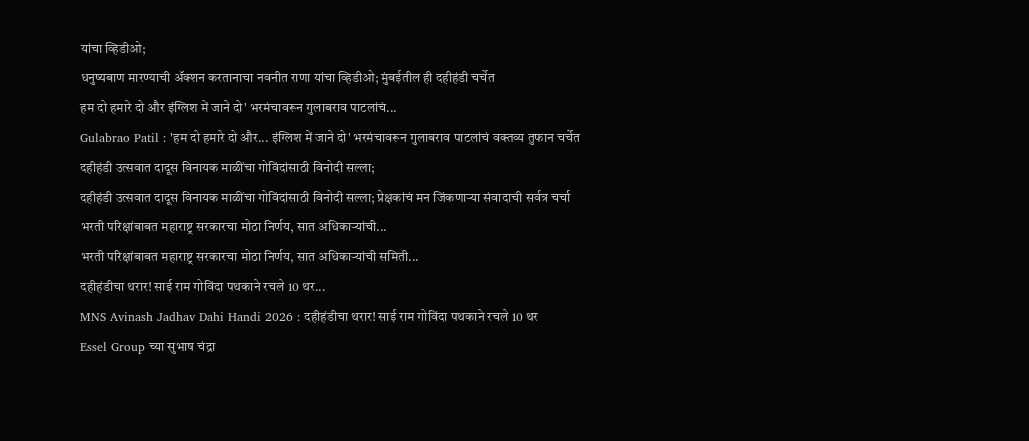यांचा व्हिडीओ;
धनुष्यबाण मारण्याची ॲक्शन करतानाचा नवनीत राणा यांचा व्हिडीओ; मुंबईतील ही दहीहंडी चर्चेत
हम दो हमारे दो और इंग्लिश में जाने दो' भरमंचावरून गुलाबराव पाटलांचं...
Gulabrao Patil : 'हम दो हमारे दो और... इंग्लिश में जाने दो' भरमंचावरून गुलाबराव पाटलांचं वक्तव्य तुफान चर्चेत
दहीहंडी उत्सवात दादूस विनायक माळींचा गोविंदांसाठी विनोदी सल्ला;
दहीहंडी उत्सवात दादूस विनायक माळींचा गोविंदांसाठी विनोदी सल्ला; प्रेक्षकांचं मन जिंकणाऱ्या संवादाची सर्वत्र चर्चा
भरती परिक्षांबाबत महाराष्ट्र सरकारचा मोठा निर्णय, सात अधिकाऱ्यांची...
भरती परिक्षांबाबत महाराष्ट्र सरकारचा मोठा निर्णय, सात अधिकाऱ्यांची समिती...
दहीहंडीचा थरार! साई राम गोविंदा पथकाने रचले 10 थर...
MNS Avinash Jadhav Dahi Handi 2026 : दहीहंडीचा थरार! साई राम गोविंदा पथकाने रचले 10 थर
Essel Group च्या सुभाष चंद्रा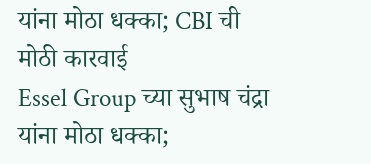यांना मोठा धक्का; CBI ची मोठी कारवाई
Essel Group च्या सुभाष चंद्रा यांना मोठा धक्का;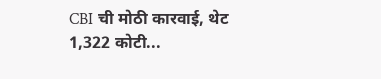CBI ची मोठी कारवाई, थेट 1,322 कोटी...